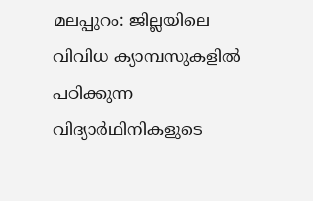മലപ്പുറം: ജില്ലയിലെ വിവിധ ക്യാമ്പസുകളിൽ പഠിക്കുന്ന വിദ്യാർഥിനികളുടെ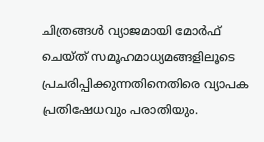ചിത്രങ്ങൾ വ്യാജമായി മോർഫ് ചെയ്ത് സമൂഹമാധ്യമങ്ങളിലൂടെ പ്രചരിപ്പിക്കുന്നതിനെതിരെ വ്യാപക പ്രതിഷേധവും പരാതിയും.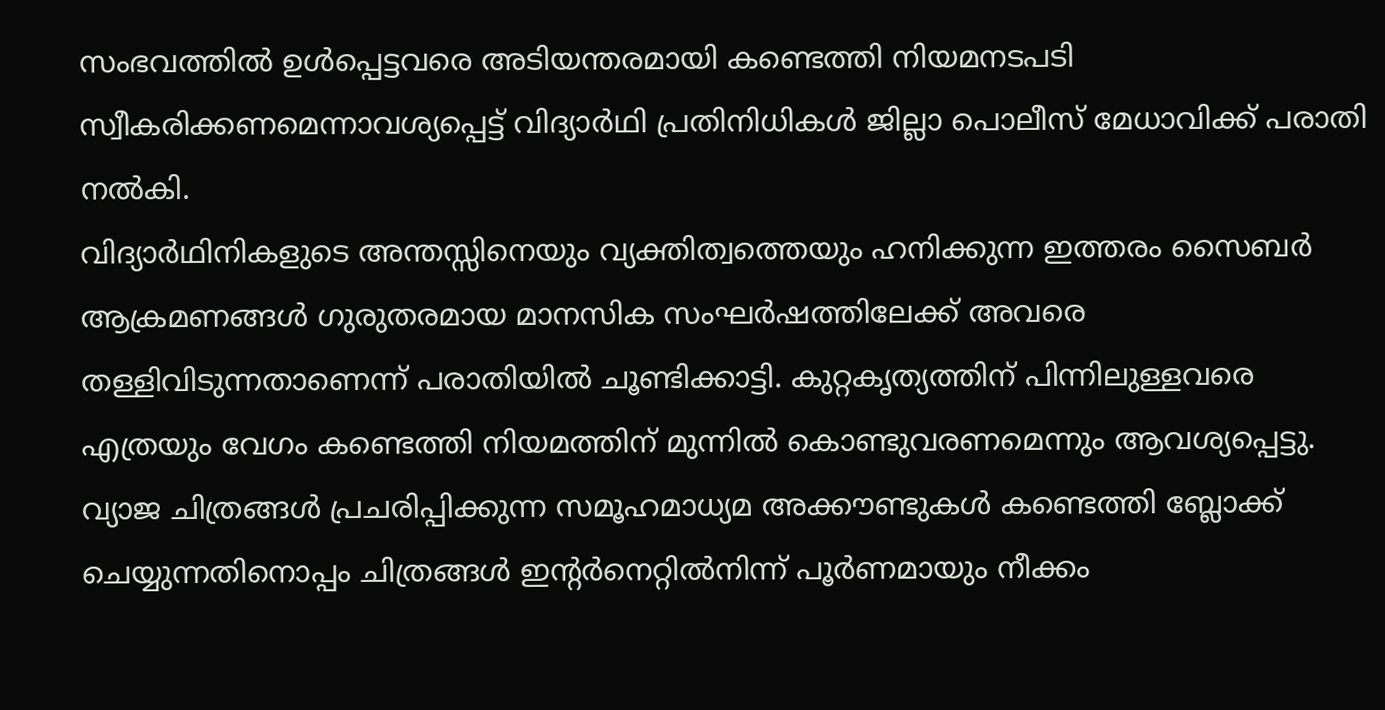സംഭവത്തിൽ ഉൾപ്പെട്ടവരെ അടിയന്തരമായി കണ്ടെത്തി നിയമനടപടി സ്വീകരിക്കണമെന്നാവശ്യപ്പെട്ട് വിദ്യാർഥി പ്രതിനിധികൾ ജില്ലാ പൊലീസ് മേധാവിക്ക് പരാതി നൽകി.
വിദ്യാർഥിനികളുടെ അന്തസ്സിനെയും വ്യക്തിത്വത്തെയും ഹനിക്കുന്ന ഇത്തരം സൈബർ ആക്രമണങ്ങൾ ഗുരുതരമായ മാനസിക സംഘർഷത്തിലേക്ക് അവരെ തള്ളിവിടുന്നതാണെന്ന് പരാതിയിൽ ചൂണ്ടിക്കാട്ടി. കുറ്റകൃത്യത്തിന് പിന്നിലുള്ളവരെ എത്രയും വേഗം കണ്ടെത്തി നിയമത്തിന് മുന്നിൽ കൊണ്ടുവരണമെന്നും ആവശ്യപ്പെട്ടു.
വ്യാജ ചിത്രങ്ങൾ പ്രചരിപ്പിക്കുന്ന സമൂഹമാധ്യമ അക്കൗണ്ടുകൾ കണ്ടെത്തി ബ്ലോക്ക് ചെയ്യുന്നതിനൊപ്പം ചിത്രങ്ങൾ ഇന്റർനെറ്റിൽനിന്ന് പൂർണമായും നീക്കം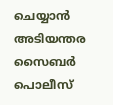ചെയ്യാൻ അടിയന്തര സൈബർ പൊലീസ്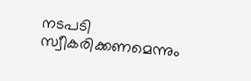നടപടി സ്വീകരിക്കണമെന്നും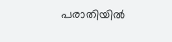പരാതിയിൽ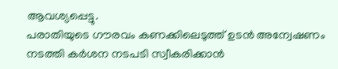ആവശ്യപ്പെട്ടു.
പരാതിയുടെ ഗൗരവം കണക്കിലെടുത്ത് ഉടൻ അന്വേഷണം നടത്തി കർശന നടപടി സ്വീകരിക്കാൻ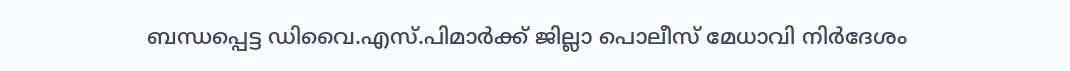ബന്ധപ്പെട്ട ഡിവൈ.എസ്.പിമാർക്ക് ജില്ലാ പൊലീസ് മേധാവി നിർദേശം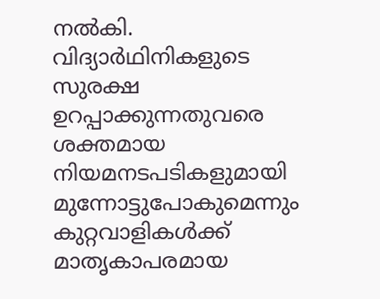നൽകി. വിദ്യാർഥിനികളുടെ സുരക്ഷ ഉറപ്പാക്കുന്നതുവരെ ശക്തമായ നിയമനടപടികളുമായി മുന്നോട്ടുപോകുമെന്നും കുറ്റവാളികൾക്ക് മാതൃകാപരമായ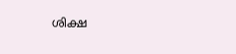ശിക്ഷ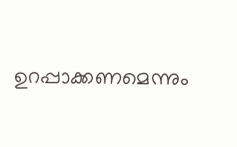ഉറപ്പാക്കണമെന്നും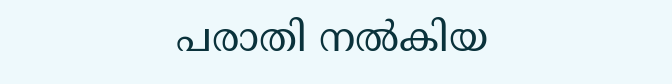പരാതി നൽകിയ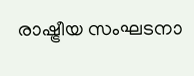രാഷ്ട്രീയ സംഘടനാ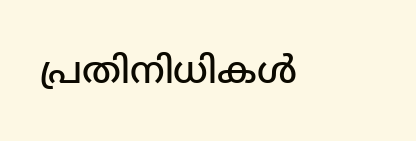പ്രതിനിധികൾ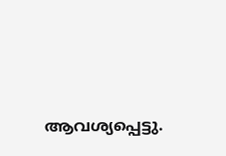ആവശ്യപ്പെട്ടു.